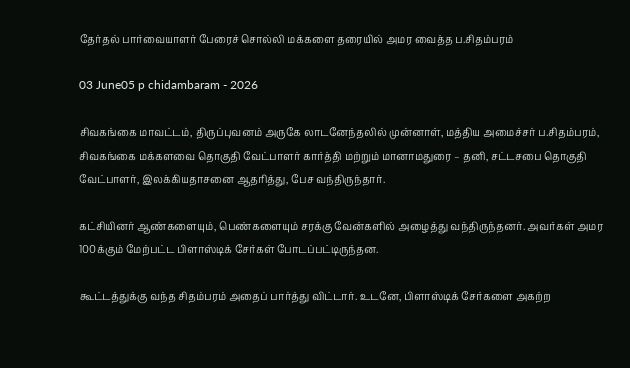தேர்தல் பார்வையாளர் பேரைச் சொல்லி மக்களை தரையில் அமர வைத்த ப.சிதம்பரம்

03 June05 p chidambaram - 2026

சிவகங்கை மாவட்டம், திருப்புவனம் அருகே லாடனேந்தலில் முன்னாள், மத்திய அமைச்சர் ப.சிதம்பரம், சிவகங்கை மக்களவை தொகுதி வேட்பாளர் கார்த்தி மற்றும் மானாமதுரை – தனி, சட்டசபை தொகுதி வேட்பாளர், இலக்கியதாசனை ஆதரித்து, பேச வந்திருந்தார்.

கட்சியினர் ஆண்களையும், பெண்களையும் சரக்கு வேன்களில் அழைத்து வந்திருந்தனர். அவர்கள் அமர 100க்கும் மேற்பட்ட பிளாஸ்டிக் சேர்கள் போடப்பட்டிருந்தன.

கூட்டத்துக்கு வந்த சிதம்பரம் அதைப் பார்த்து விட்டார். உடனே, பிளாஸ்டிக் சேர்களை அகற்ற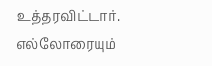உத்தரவிட்டார். எல்லோரையும்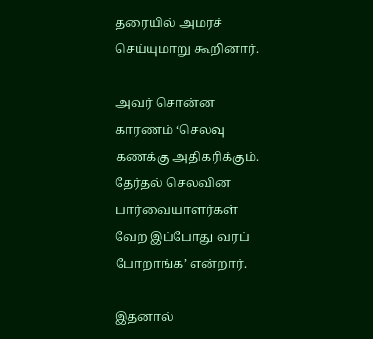தரையில் அமரச் செய்யுமாறு கூறினார்.

அவர் சொன்ன காரணம் ‘செலவு கணக்கு அதிகரிக்கும். தேர்தல் செலவின பார்வையாளர்கள் வேற இப்போது வரப் போறாங்க’ என்றார்.

இதனால்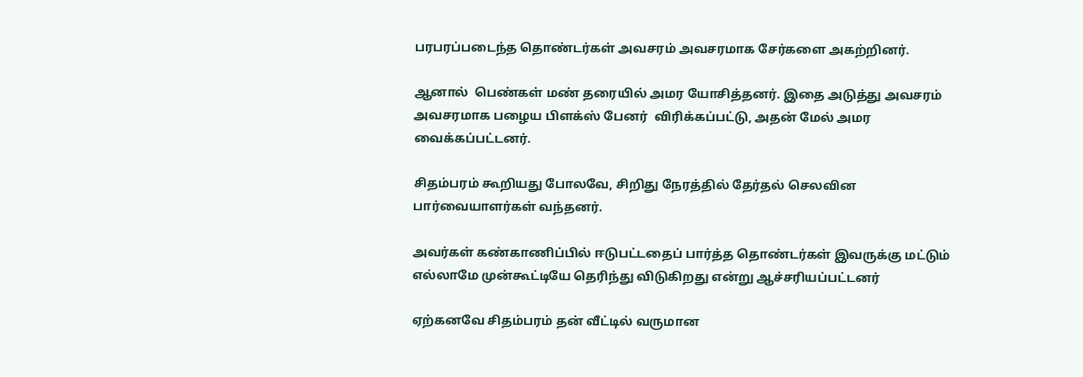பரபரப்படைந்த தொண்டர்கள் அவசரம் அவசரமாக சேர்களை அகற்றினர்.

ஆனால்  பெண்கள் மண் தரையில் அமர யோசித்தனர். இதை அடுத்து அவசரம் அவசரமாக பழைய பிளக்ஸ் பேனர்  விரிக்கப்பட்டு, அதன் மேல் அமர வைக்கப்பட்டனர்.

சிதம்பரம் கூறியது போலவே, சிறிது நேரத்தில் தேர்தல் செலவின பார்வையாளர்கள் வந்தனர்.

அவர்கள் கண்காணிப்பில் ஈடுபட்டதைப் பார்த்த தொண்டர்கள் இவருக்கு மட்டும் எல்லாமே முன்கூட்டியே தெரிந்து விடுகிறது என்று ஆச்சரியப்பட்டனர்

ஏற்கனவே சிதம்பரம் தன் வீட்டில் வருமான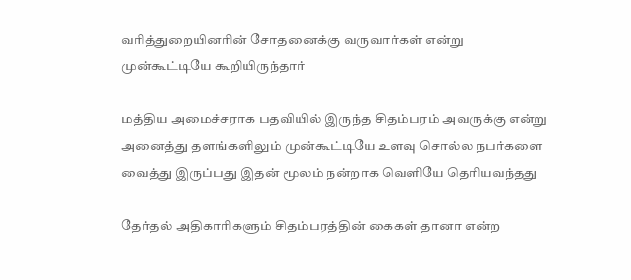வரித்துறையினரின் சோதனைக்கு வருவார்கள் என்று முன்கூட்டியே கூறியிருந்தார்

மத்திய அமைச்சராக பதவியில் இருந்த சிதம்பரம் அவருக்கு என்று அனைத்து தளங்களிலும் முன்கூட்டியே உளவு சொல்ல நபர்களை வைத்து இருப்பது இதன் மூலம் நன்றாக வெளியே தெரியவந்தது

தேர்தல் அதிகாரிகளும் சிதம்பரத்தின் கைகள் தானா என்ற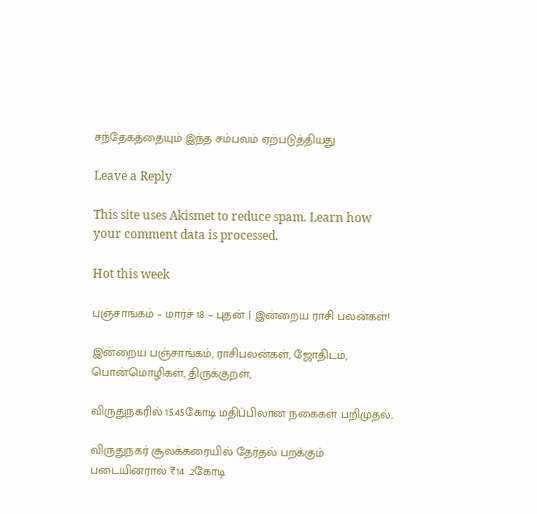சந்தேகத்தையும் இந்த சம்பவம் ஏற்படுத்தியது

Leave a Reply

This site uses Akismet to reduce spam. Learn how your comment data is processed.

Hot this week

பஞ்சாங்கம் – மார்ச் 18 – புதன் | இன்றைய ராசி பலன்கள்!

இன்றைய பஞ்சாங்கம், ராசிபலன்கள், ஜோதிடம், பொன்மொழிகள், திருக்குறள்,

விருதுநகரில் 15.45கோடி மதிப்பிலான நகைகள் பறிமுதல்..

விருதுநகர் சூலக்கரையில் தேர்தல் பறக்கும் படையினரால் ₹14 .2கோடி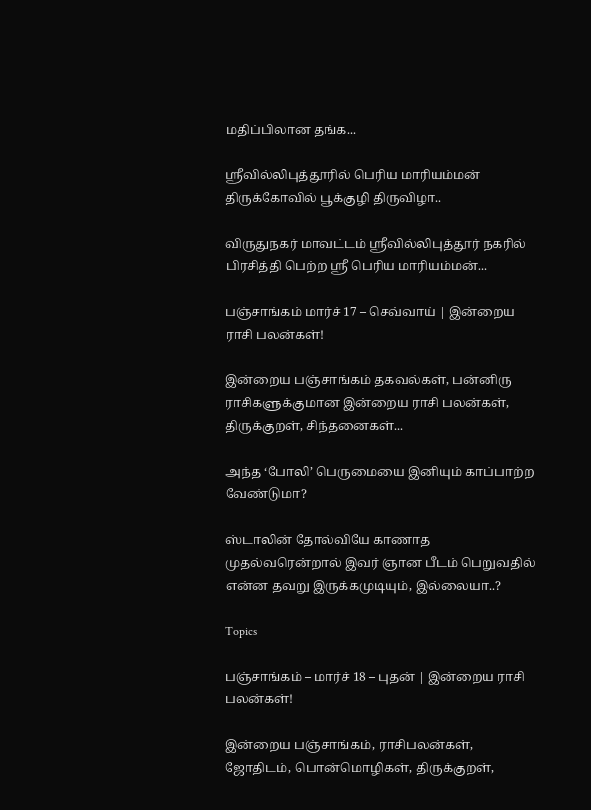மதிப்பிலான தங்க...

ஸ்ரீவில்லிபுத்தூரில் பெரிய மாரியம்மன் திருக்கோவில் பூக்குழி திருவிழா..

விருதுநகர் மாவட்டம் ஸ்ரீவில்லிபுத்தூர் நகரில் பிரசித்தி பெற்ற ஸ்ரீ பெரிய மாரியம்மன்...

பஞ்சாங்கம் மார்ச் 17 – செவ்வாய் | இன்றைய ராசி பலன்கள்!

இன்றைய பஞ்சாங்கம் தகவல்கள், பன்னிரு ராசிகளுக்குமான இன்றைய ராசி பலன்கள், திருக்குறள், சிந்தனைகள்...

அந்த ‘போலி’ பெருமையை இனியும் காப்பாற்ற வேண்டுமா?

ஸ்டாலின் தோல்வியே காணாத முதல்வரென்றால் இவர் ஞான பீடம் பெறுவதில் என்ன தவறு இருக்கமுடியும், இல்லையா..?

Topics

பஞ்சாங்கம் – மார்ச் 18 – புதன் | இன்றைய ராசி பலன்கள்!

இன்றைய பஞ்சாங்கம், ராசிபலன்கள், ஜோதிடம், பொன்மொழிகள், திருக்குறள்,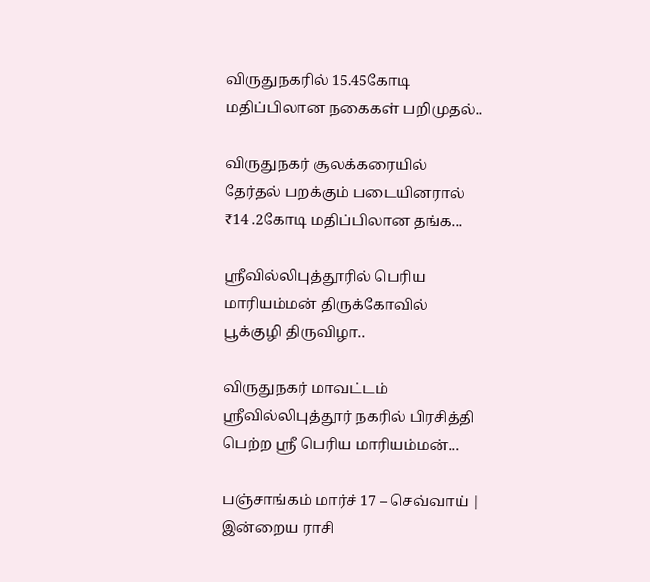விருதுநகரில் 15.45கோடி மதிப்பிலான நகைகள் பறிமுதல்..

விருதுநகர் சூலக்கரையில் தேர்தல் பறக்கும் படையினரால் ₹14 .2கோடி மதிப்பிலான தங்க...

ஸ்ரீவில்லிபுத்தூரில் பெரிய மாரியம்மன் திருக்கோவில் பூக்குழி திருவிழா..

விருதுநகர் மாவட்டம் ஸ்ரீவில்லிபுத்தூர் நகரில் பிரசித்தி பெற்ற ஸ்ரீ பெரிய மாரியம்மன்...

பஞ்சாங்கம் மார்ச் 17 – செவ்வாய் | இன்றைய ராசி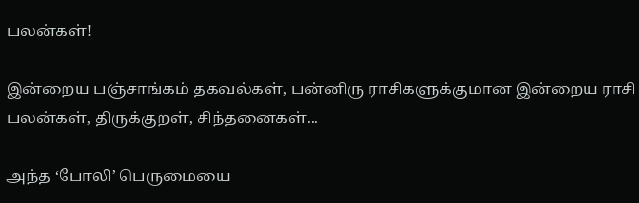பலன்கள்!

இன்றைய பஞ்சாங்கம் தகவல்கள், பன்னிரு ராசிகளுக்குமான இன்றைய ராசி பலன்கள், திருக்குறள், சிந்தனைகள்...

அந்த ‘போலி’ பெருமையை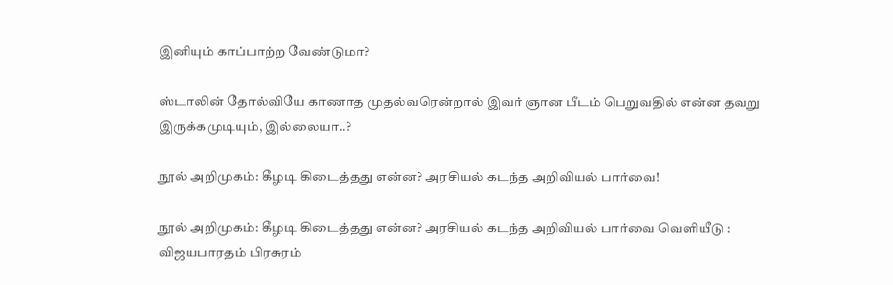இனியும் காப்பாற்ற வேண்டுமா?

ஸ்டாலின் தோல்வியே காணாத முதல்வரென்றால் இவர் ஞான பீடம் பெறுவதில் என்ன தவறு இருக்கமுடியும், இல்லையா..?

நூல் அறிமுகம்: கீழடி கிடைத்தது என்ன? அரசியல் கடந்த அறிவியல் பார்வை!

நூல் அறிமுகம்: கீழடி கிடைத்தது என்ன? அரசியல் கடந்த அறிவியல் பார்வை வெளியீடு : விஜயபாரதம் பிரசுரம்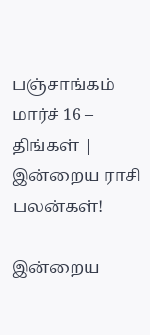பஞ்சாங்கம் மார்ச் 16 – திங்கள் | இன்றைய ராசி பலன்கள்!

இன்றைய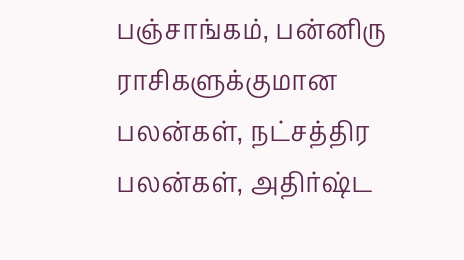பஞ்சாங்கம், பன்னிரு ராசிகளுக்குமான பலன்கள், நட்சத்திர பலன்கள், அதிர்ஷ்ட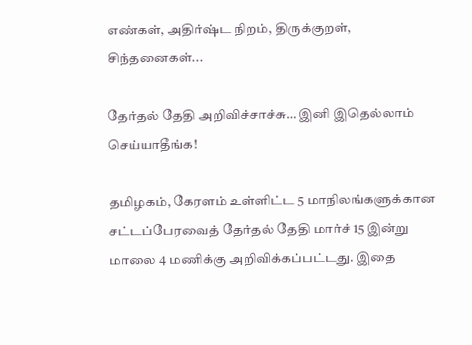எண்கள், அதிர்ஷ்ட நிறம், திருக்குறள், சிந்தனைகள்...

தேர்தல் தேதி அறிவிச்சாச்சு… இனி இதெல்லாம் செய்யாதீங்க!

தமிழகம், கேரளம் உள்ளிட்ட 5 மாநிலங்களுக்கான சட்டப்பேரவைத் தேர்தல் தேதி மார்ச் 15 இன்று மாலை 4 மணிக்கு அறிவிக்கப்பட்டது. இதை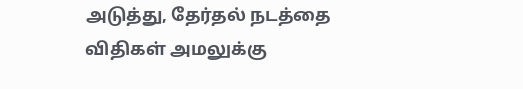அடுத்து, தேர்தல் நடத்தை விதிகள் அமலுக்கு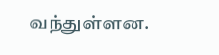வந்துள்ளன.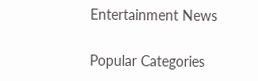Entertainment News

Popular Categories